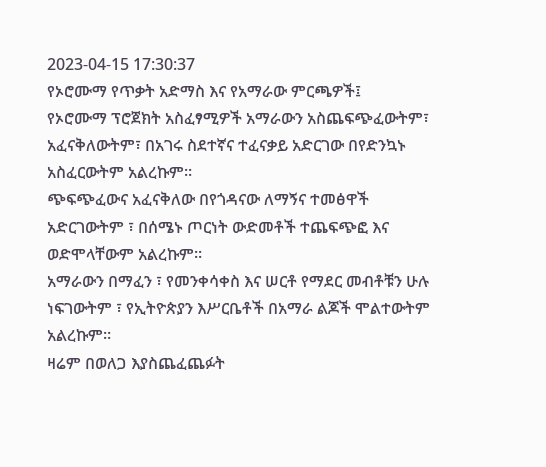2023-04-15 17:30:37
የኦሮሙማ የጥቃት አድማስ እና የአማራው ምርጫዎች፤
የኦሮሙማ ፕሮጀክት አስፈፃሚዎች አማራውን አስጨፍጭፈውትም፣ አፈናቅለውትም፣ በአገሩ ስደተኛና ተፈናቃይ አድርገው በየድንኳኑ አስፈርውትም አልረኩም።
ጭፍጭፈውና አፈናቅለው በየጎዳናው ለማኝና ተመፅዋች አድርገውትም ፣ በሰሜኑ ጦርነት ውድመቶች ተጨፍጭፎ እና ወድሞላቸውም አልረኩም።
አማራውን በማፈን ፣ የመንቀሳቀስ እና ሠርቶ የማደር መብቶቹን ሁሉ ነፍገውትም ፣ የኢትዮጵያን እሥርቤቶች በአማራ ልጆች ሞልተውትም አልረኩም።
ዛሬም በወለጋ እያስጨፈጨፉት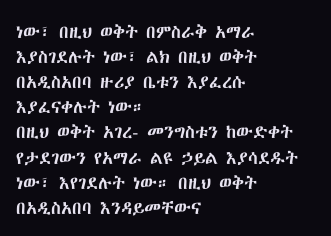ነው፣ በዚህ ወቅት በምስራቅ አማራ እያስገደሉት ነው፣ ልክ በዚህ ወቅት በአዲስአበባ ዙሪያ ቤቱን እያፈረሱ እያፈናቀሉት ነው።
በዚህ ወቅት አገረ- መንግስቱን ከውድቀት የታደገውን የአማራ ልዩ ኃይል እያሳደዱት ነው፣ እየገደሉት ነው። በዚህ ወቅት በአዲስአበባ እንዳይመቸውና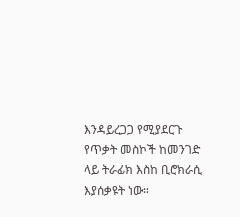እንዳይረጋጋ የሚያደርጉ የጥቃት መስኮች ከመንገድ ላይ ትራፊክ እስከ ቢሮክራሲ እያሰቃዩት ነው።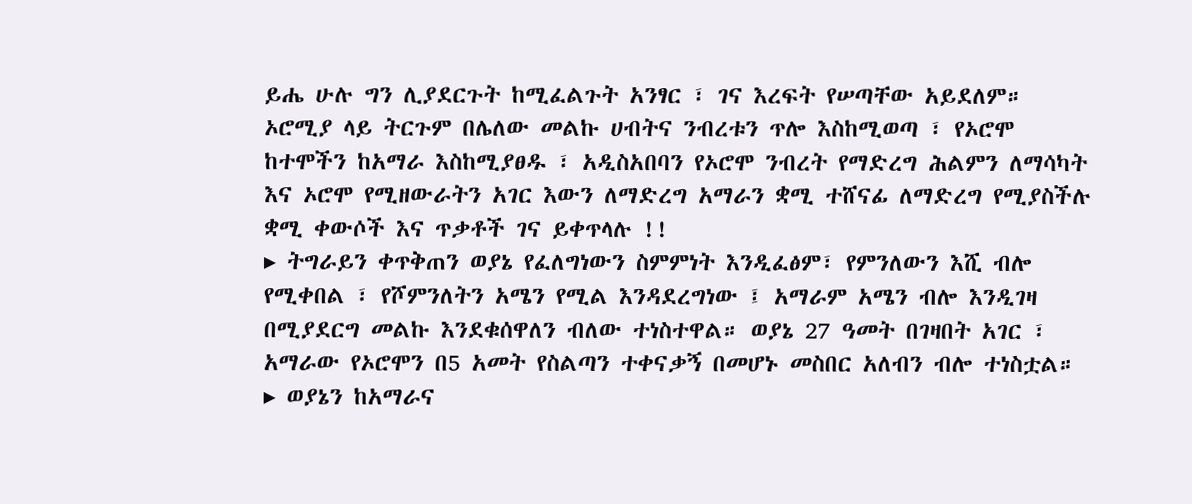ይሔ ሁሉ ግን ሊያደርጉት ከሚፈልጉት አንፃር ፣ ገና እረፍት የሠጣቸው አይደለም። ኦሮሚያ ላይ ትርጉም በሌለው መልኩ ሀብትና ንብረቱን ጥሎ እስከሚወጣ ፣ የኦሮሞ ከተሞችን ከአማራ እስከሚያፀዱ ፣ አዲስአበባን የኦሮሞ ንብረት የማድረግ ሕልምን ለማሳካት እና ኦሮሞ የሚዘውራትን አገር እውን ለማድረግ አማራን ቋሚ ተሸናፊ ለማድረግ የሚያስችሉ ቋሚ ቀውሶች እና ጥቃቶች ገና ይቀጥላሉ !!
▸ ትግራይን ቀጥቅጠን ወያኔ የፈለግነውን ስምምነት እንዲፈፅም፣ የምንለውን እሺ ብሎ የሚቀበል ፣ የሾምንለትን አሜን የሚል እንዳደረግነው ፤ አማራም አሜን ብሎ እንዲገዛ በሚያደርግ መልኩ እንደቁሰዋለን ብለው ተነስተዋል። ወያኔ 27 ዓመት በገዛበት አገር ፣ አማራው የኦሮሞን በ5 አመት የስልጣን ተቀናቃኝ በመሆኑ መስበር አለብን ብሎ ተነስቷል።
▸ ወያኔን ከአማራና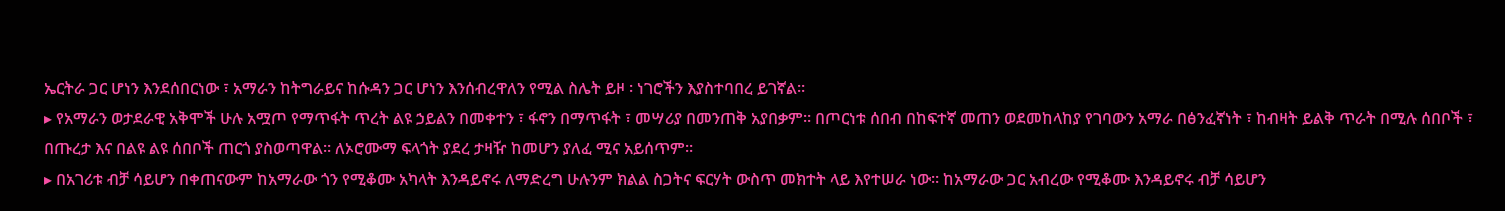ኤርትራ ጋር ሆነን እንደሰበርነው ፣ አማራን ከትግራይና ከሱዳን ጋር ሆነን እንሰብረዋለን የሚል ስሌት ይዞ ፡ ነገሮችን እያስተባበረ ይገኛል።
▸ የአማራን ወታደራዊ አቅሞች ሁሉ አሟጦ የማጥፋት ጥረት ልዩ ኃይልን በመቀተን ፣ ፋኖን በማጥፋት ፣ መሣሪያ በመንጠቅ አያበቃም። በጦርነቱ ሰበብ በከፍተኛ መጠን ወደመከላከያ የገባውን አማራ በፅንፈኛነት ፣ ከብዛት ይልቅ ጥራት በሚሉ ሰበቦች ፣ በጡረታ እና በልዩ ልዩ ሰበቦች ጠርጎ ያስወጣዋል። ለኦሮሙማ ፍላጎት ያደረ ታዛዥ ከመሆን ያለፈ ሚና አይሰጥም።
▸ በአገሪቱ ብቻ ሳይሆን በቀጠናውም ከአማራው ጎን የሚቆሙ አካላት እንዳይኖሩ ለማድረግ ሁሉንም ክልል ስጋትና ፍርሃት ውስጥ መክተት ላይ እየተሠራ ነው። ከአማራው ጋር አብረው የሚቆሙ እንዳይኖሩ ብቻ ሳይሆን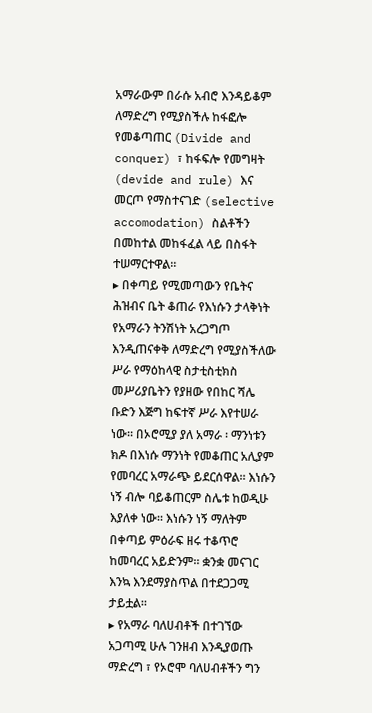አማራውም በራሱ አብሮ እንዳይቆም ለማድረግ የሚያስችሉ ከፋፎሎ የመቆጣጠር (Divide and conquer) ፣ ከፋፍሎ የመግዛት (devide and rule) እና መርጦ የማስተናገድ (selective accomodation) ስልቶችን በመከተል መከፋፈል ላይ በስፋት ተሠማርተዋል።
▸ በቀጣይ የሚመጣውን የቤትና ሕዝብና ቤት ቆጠራ የእነሱን ታላቅነት የአማራን ትንሽነት አረጋግጦ እንዲጠናቀቅ ለማድረግ የሚያስችለው ሥራ የማዕከላዊ ስታቲስቲክስ መሥሪያቤትን የያዘው የበከር ሻሌ ቡድን እጅግ ከፍተኛ ሥራ እየተሠራ ነው። በኦሮሚያ ያለ አማራ ፡ ማንነቱን ክዶ በእነሱ ማንነት የመቆጠር አሊያም የመባረር አማራጭ ይደርሰዋል። እነሱን ነኝ ብሎ ባይቆጠርም ስሌቱ ከወዲሁ እያለቀ ነው። እነሱን ነኝ ማለትም በቀጣይ ምዕራፍ ዘሩ ተቆጥሮ ከመባረር አይድንም። ቋንቋ መናገር እንኳ እንደማያስጥል በተደጋጋሚ ታይቷል።
▸ የአማራ ባለሀብቶች በተገኘው አጋጣሚ ሁሉ ገንዘብ እንዲያወጡ ማድረግ ፣ የኦሮሞ ባለሀብቶችን ግን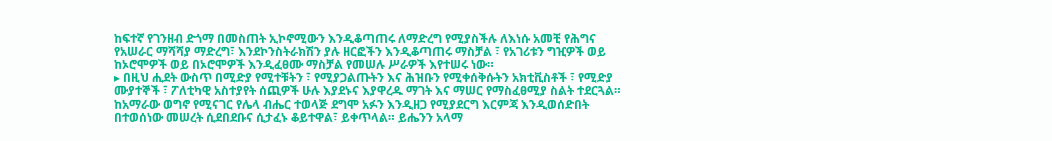ከፍተኛ የገንዘብ ድጎማ በመስጠት ኢኮኖሚውን እንዲቆጣጠሩ ለማድረግ የሚያስችሉ ለእነሱ አመቺ የሕግና የአሠራር ማሻሻያ ማድረግ፣ እንደኮንስትራክሽን ያሉ ዘርፎችን እንዲቆጣጠሩ ማስቻል ፣ የአገሪቱን ግዢዎች ወይ ከኦሮሞዎች ወይ በኦሮሞዎች እንዲፈፀሙ ማስቻል የመሠሉ ሥራዎች እየተሠሩ ነው።
▸ በዚህ ሒደት ውስጥ በሚድያ የሚተቹትን ፣ የሚያጋልጡትን እና ሕዝቡን የሚቀሰቅሱትን አክቲቪስቶች ፣ የሚድያ ሙያተኞች ፣ ፖለቲካዊ አስተያየት ሰጪዎች ሁሉ እያደኑና እያዋረዱ ማገት እና ማሠር የማስፈፀሚያ ስልት ተደርጓል። ከአማራው ወግኖ የሚናገር የሌላ ብሔር ተወላጅ ደግሞ አፉን እንዲዘጋ የሚያደርግ እርምጃ እንዲወሰድበት በተወሰነው መሠረት ሲደበደቡና ሲታፈኑ ቆይተዋል፣ ይቀጥላል። ይሔንን አላማ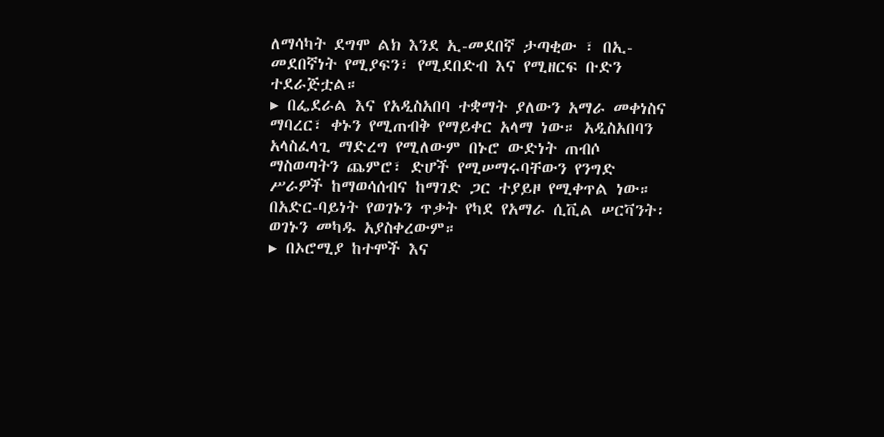ለማሳካት ደግሞ ልክ እንደ ኢ-መደበኛ ታጣቂው ፣ በኢ-መደበኛነት የሚያፍን፣ የሚደበድብ እና የሚዘርፍ ቡድን ተደራጅቷል።
▸ በፌደራል እና የአዲስአበባ ተቋማት ያለውን አማራ መቀነስና ማባረር፣ ቀኑን የሚጠብቅ የማይቀር አላማ ነው። አዲስአበባን አላስፈላጊ ማድረግ የሚለውም በኑሮ ውድነት ጠብሶ ማስወጣትን ጨምሮ፣ ድሆች የሚሠማሩባቸውን የንግድ ሥራዎች ከማወሳሰብና ከማገድ ጋር ተያይዞ የሚቀጥል ነው። በአድር-ባይነት የወገኑን ጥቃት የካደ የአማራ ሲቪል ሠርቫንት፡ ወገኑን መካዱ አያስቀረውም።
▸ በኦሮሚያ ከተሞች እና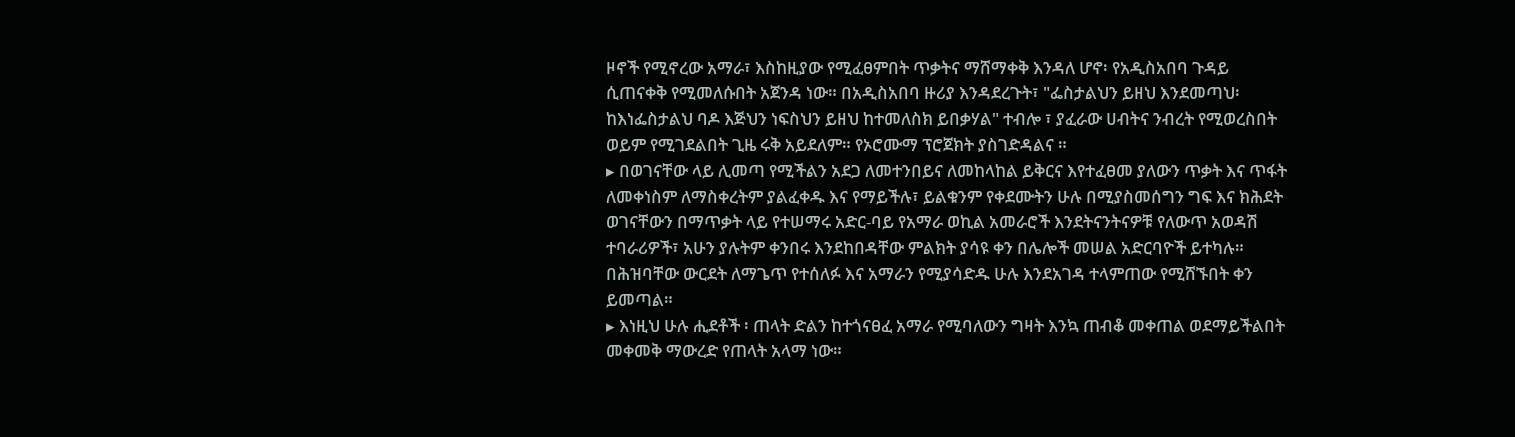ዞኖች የሚኖረው አማራ፣ እስከዚያው የሚፈፀምበት ጥቃትና ማሸማቀቅ እንዳለ ሆኖ፡ የአዲስአበባ ጉዳይ ሲጠናቀቅ የሚመለሱበት አጀንዳ ነው። በአዲስአበባ ዙሪያ እንዳደረጉት፣ "ፌስታልህን ይዘህ እንደመጣህ፡ ከእነፌስታልህ ባዶ እጅህን ነፍስህን ይዘህ ከተመለስክ ይበቃሃል" ተብሎ ፣ ያፈራው ሀብትና ንብረት የሚወረስበት ወይም የሚገደልበት ጊዜ ሩቅ አይደለም። የኦሮሙማ ፕሮጀክት ያስገድዳልና ።
▸ በወገናቸው ላይ ሊመጣ የሚችልን አደጋ ለመተንበይና ለመከላከል ይቅርና እየተፈፀመ ያለውን ጥቃት እና ጥፋት ለመቀነስም ለማስቀረትም ያልፈቀዱ እና የማይችሉ፣ ይልቁንም የቀደሙትን ሁሉ በሚያስመሰግን ግፍ እና ክሕደት ወገናቸውን በማጥቃት ላይ የተሠማሩ አድር-ባይ የአማራ ወኪል አመራሮች እንደትናንትናዎቹ የለውጥ አወዳሽ ተባራሪዎች፣ አሁን ያሉትም ቀንበሩ እንደከበዳቸው ምልክት ያሳዩ ቀን በሌሎች መሠል አድርባዮች ይተካሉ። በሕዝባቸው ውርደት ለማጌጥ የተሰለፉ እና አማራን የሚያሳድዱ ሁሉ እንደአገዳ ተላምጠው የሚሸኙበት ቀን ይመጣል።
▸ እነዚህ ሁሉ ሒደቶች ፡ ጠላት ድልን ከተጎናፀፈ አማራ የሚባለውን ግዛት እንኳ ጠብቆ መቀጠል ወደማይችልበት መቀመቅ ማውረድ የጠላት አላማ ነው።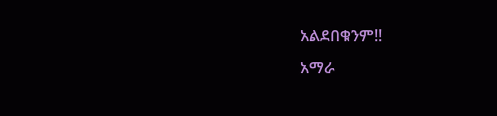አልደበቁንም!!
አማራ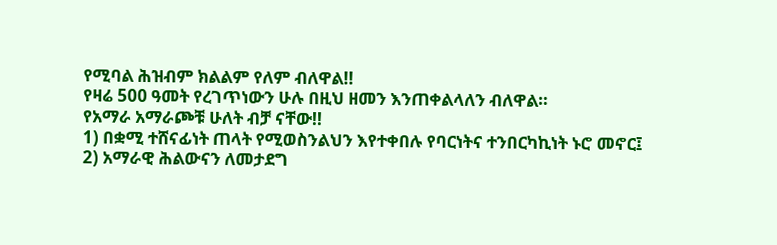የሚባል ሕዝብም ክልልም የለም ብለዋል!!
የዛሬ 500 ዓመት የረገጥነውን ሁሉ በዚህ ዘመን እንጠቀልላለን ብለዋል።
የአማራ አማራጮቹ ሁለት ብቻ ናቸው!!
1) በቋሚ ተሸናፊነት ጠላት የሚወስንልህን እየተቀበሉ የባርነትና ተንበርካኪነት ኑሮ መኖር፤
2) አማራዊ ሕልውናን ለመታደግ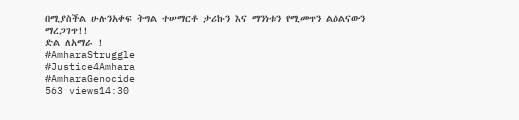በሚያስችል ሁሉንአቀፍ ትግል ተሠማርቶ ታሪኩን እና ማንነቱን የሚመጥን ልዕልናውን ማረጋገጥ!!
ድል ለአማራ !
#AmharaStruggle
#Justice4Amhara
#AmharaGenocide
563 views14:30